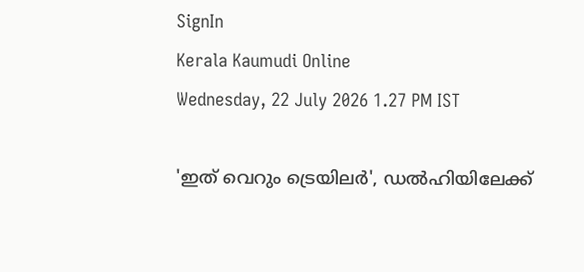SignIn
Kerala Kaumudi Online
Wednesday, 22 July 2026 1.27 PM IST

'ഇത് വെറും ട്രെയിലർ', ഡൽഹിയിലേക്ക്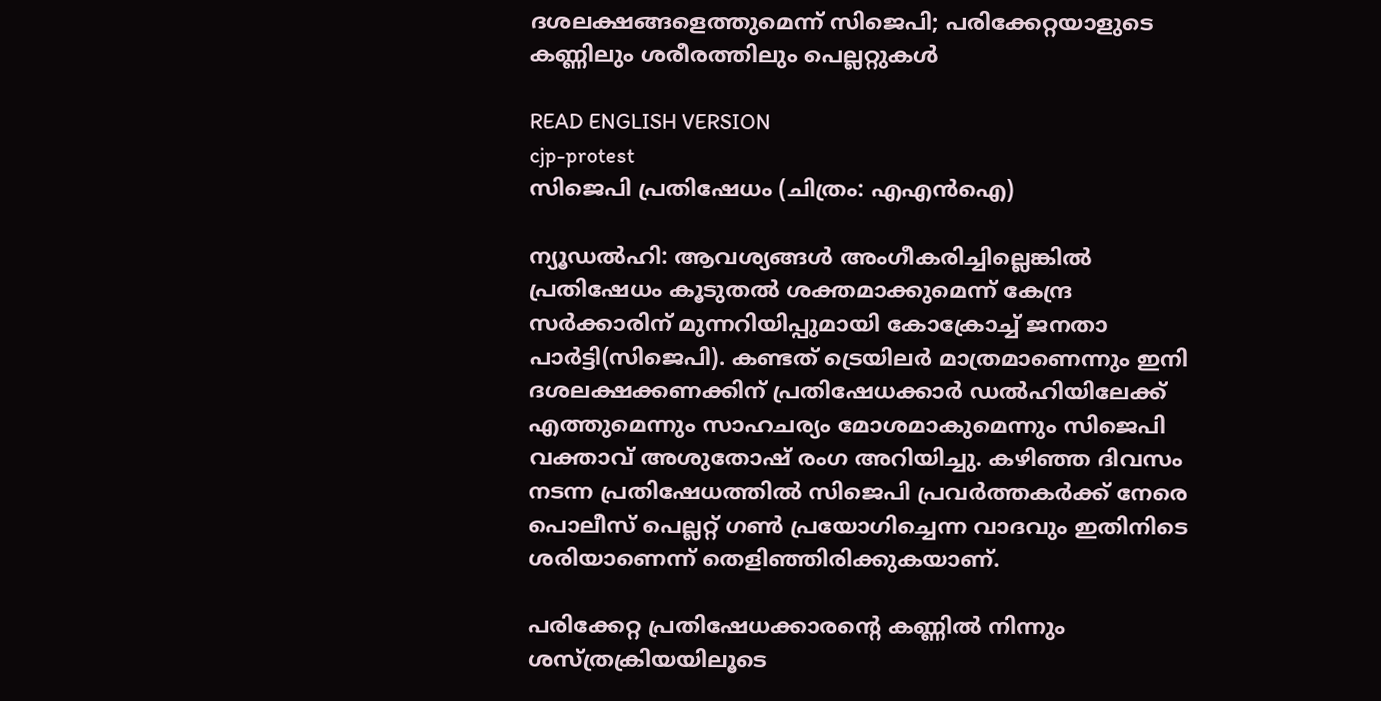ദശലക്ഷങ്ങളെത്തുമെന്ന് സിജെപി; പരിക്കേറ്റയാളുടെ കണ്ണിലും ശരീരത്തിലും പെല്ലറ്റുകൾ

READ ENGLISH VERSION
cjp-protest
സിജെപി പ്രതിഷേധം (ചിത്രം: എഎൻഐ)

ന്യൂഡൽഹി: ആവശ്യങ്ങൾ അംഗീകരിച്ചില്ലെങ്കിൽ പ്രതിഷേധം കൂടുതൽ ശക്തമാക്കുമെന്ന് കേന്ദ്ര സർക്കാരിന് മുന്നറിയിപ്പുമായി കോക്രോച്ച് ജനതാ പാർട്ടി(സിജെപി). കണ്ടത് ട്രെയിലർ മാത്രമാണെന്നും ഇനി ദശലക്ഷക്കണക്കിന് പ്രതിഷേധക്കാർ ഡൽഹിയിലേക്ക് എത്തുമെന്നും സാഹചര്യം മോശമാകുമെന്നും സിജെപി വക്താവ് അശുതോഷ് രംഗ അറിയിച്ചു. കഴിഞ്ഞ ദിവസം നടന്ന പ്രതിഷേധത്തിൽ സിജെപി പ്രവർത്തകർക്ക് നേരെ പൊലീസ് പെല്ലറ്റ് ഗൺ പ്രയോഗിച്ചെന്ന വാദവും ഇതിനിടെ ശരിയാണെന്ന് തെളിഞ്ഞിരിക്കുകയാണ്.

പരിക്കേറ്റ പ്രതിഷേധക്കാരന്റെ കണ്ണിൽ നിന്നും ശസ്‌ത്രക്രിയയിലൂടെ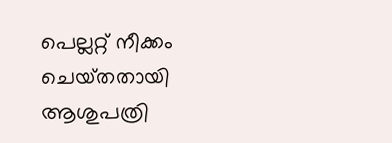പെല്ലറ്റ് നീക്കം ചെയ്‌തതായി ആശുപത്രി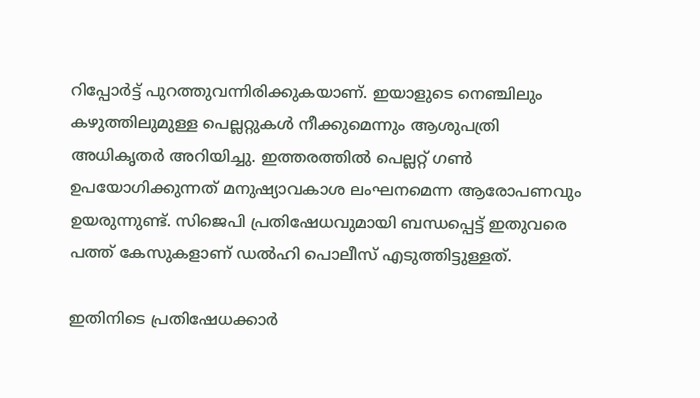റിപ്പോർട്ട് പുറത്തുവന്നിരിക്കുകയാണ്. ഇയാളുടെ നെഞ്ചിലും കഴുത്തിലുമുള്ള പെല്ലറ്റുകൾ നീക്കുമെന്നും ആശുപത്രി അധികൃതർ അറിയിച്ചു. ഇത്തരത്തിൽ പെല്ലറ്റ് ഗൺ ഉപയോഗിക്കുന്നത് മനുഷ്യാവകാശ ലംഘനമെന്ന ആരോപണവും ഉയരുന്നുണ്ട്. സിജെപി പ്രതിഷേധവുമായി ബന്ധപ്പെട്ട് ഇതുവരെ പത്ത് കേസുകളാണ് ഡൽഹി പൊലീസ് എടുത്തിട്ടുള്ളത്.

ഇതിനിടെ പ്രതിഷേധക്കാർ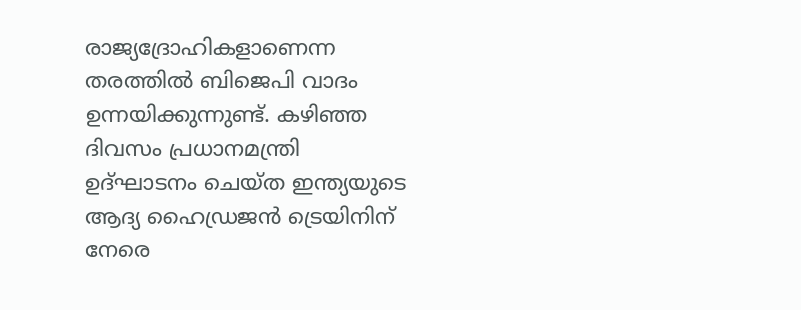രാജ്യദ്രോഹികളാണെന്ന തരത്തിൽ ബിജെപി വാദം ഉന്നയിക്കുന്നുണ്ട്. കഴിഞ്ഞ ദിവസം പ്രധാനമന്ത്രി ഉദ്‌ഘാടനം ചെയ്‌ത ഇന്ത്യയുടെ ആദ്യ ഹൈഡ്രജൻ ട്രെയിനിന് നേരെ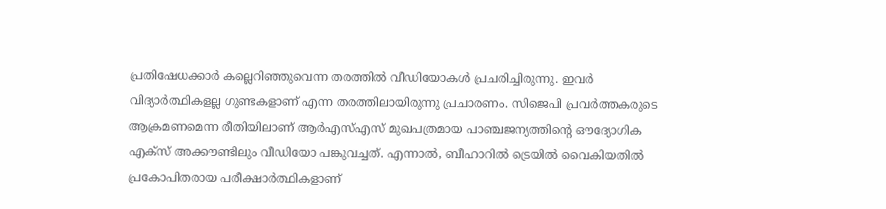പ്രതിഷേധക്കാർ കല്ലെറിഞ്ഞുവെന്ന തരത്തിൽ വീഡിയോകൾ പ്രചരിച്ചിരുന്നു. ഇവർ വിദ്യാർത്ഥികളല്ല ഗുണ്ടകളാണ് എന്ന തരത്തിലായിരുന്നു പ്രചാരണം. സിജെപി പ്രവർത്തകരുടെ ആക്രമണമെന്ന രീതിയിലാണ് ആർഎസ്എസ് മുഖപത്രമായ പാഞ്ചജന്യത്തിന്റെ ഔദ്യോഗിക എക്‌സ് അക്കൗണ്ടിലും വീഡിയോ പങ്കുവച്ചത്. എന്നാൽ, ബീഹാറിൽ ട്രെയിൽ വൈകിയതിൽ പ്രകോപിതരായ പരീക്ഷാർത്ഥികളാണ്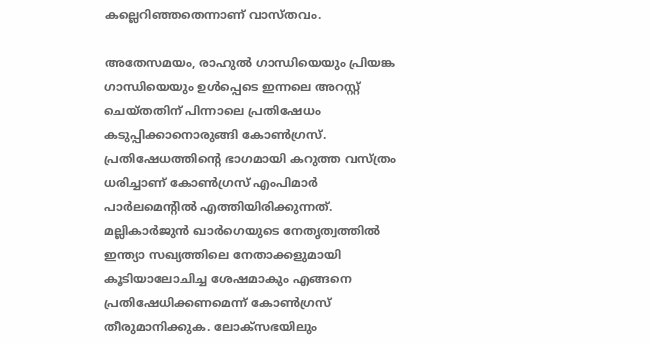കല്ലെറിഞ്ഞതെന്നാണ് വാസ്‌തവം.

അതേസമയം, രാഹുൽ ഗാന്ധിയെയും പ്രിയങ്ക ഗാന്ധിയെയും ഉൾപ്പെടെ ഇന്നലെ അറസ്റ്റ് ചെയ്‌തതിന് പിന്നാലെ പ്രതിഷേധം കടുപ്പിക്കാനൊരുങ്ങി കോൺഗ്രസ്. പ്രതിഷേധത്തിന്റെ ഭാഗമായി കറുത്ത വസ്‌ത്രം ധരിച്ചാണ് കോൺഗ്രസ് എംപിമാർ പാർലമെന്റിൽ എത്തിയിരിക്കുന്നത്. മല്ലികാർജുൻ ഖാർഗെയുടെ നേതൃത്വത്തിൽ ഇന്ത്യാ സഖ്യത്തിലെ നേതാക്കളുമായി കൂടിയാലോചിച്ച ശേഷമാകും എങ്ങനെ പ്രതിഷേധിക്കണമെന്ന് കോൺഗ്രസ് തീരുമാനിക്കുക. ലോക്‌സഭയിലും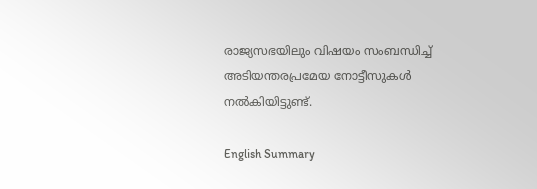രാജ്യസഭയിലും വിഷയം സംബന്ധിച്ച് അടിയന്തരപ്രമേയ നോട്ടീസുകൾ നൽകിയിട്ടുണ്ട്.

English Summary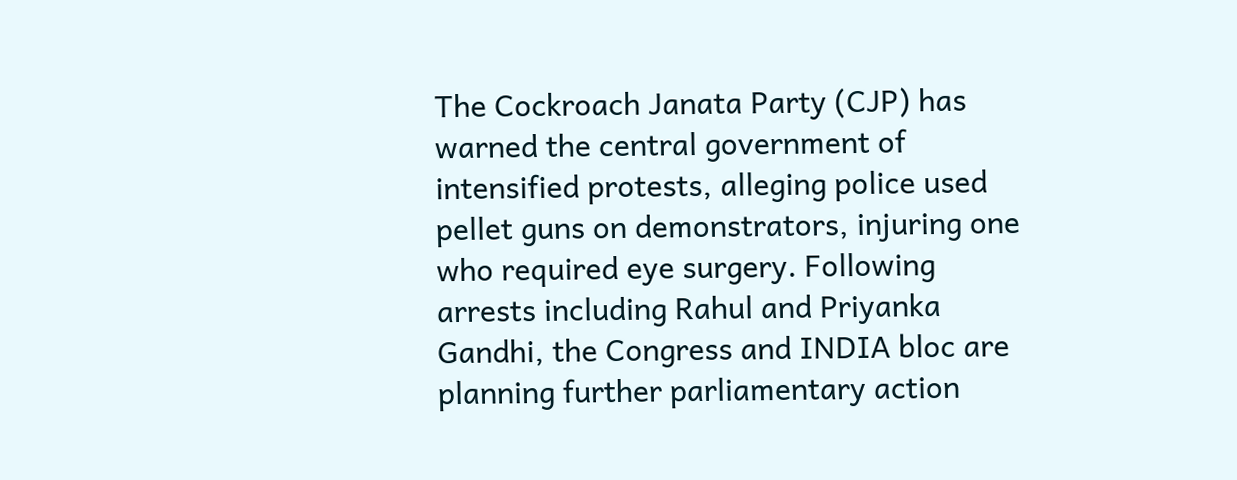The Cockroach Janata Party (CJP) has warned the central government of intensified protests, alleging police used pellet guns on demonstrators, injuring one who required eye surgery. Following arrests including Rahul and Priyanka Gandhi, the Congress and INDIA bloc are planning further parliamentary action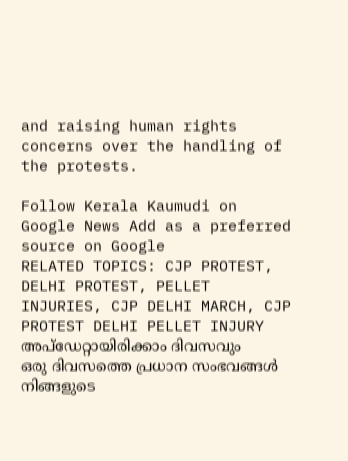and raising human rights concerns over the handling of the protests.

Follow Kerala Kaumudi on Google News Add as a preferred source on Google
RELATED TOPICS: CJP PROTEST, DELHI PROTEST, PELLET INJURIES, CJP DELHI MARCH, CJP PROTEST DELHI PELLET INJURY
അപ്ഡേറ്റായിരിക്കാം ദിവസവും
ഒരു ദിവസത്തെ പ്രധാന സംഭവങ്ങൾ നിങ്ങളുടെ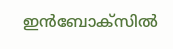ഇൻബോക്സിൽ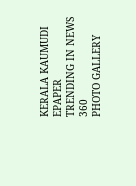KERALA KAUMUDI EPAPER
TRENDING IN NEWS 360
PHOTO GALLERY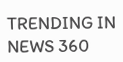TRENDING IN NEWS 360